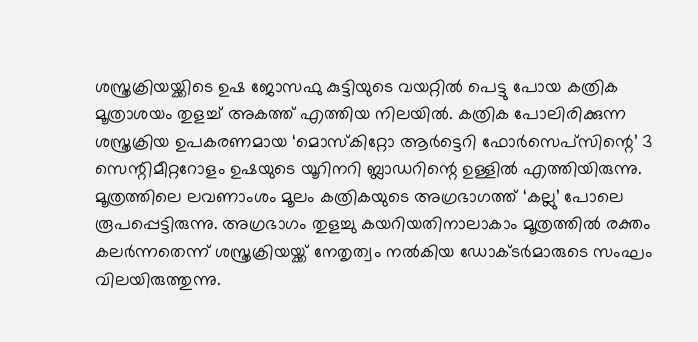ശസ്ത്രക്രിയയ്ക്കിടെ ഉഷ ജോസഫു കുട്ടിയുടെ വയറ്റിൽ പെട്ടു പോയ കത്രിക മൂത്രാശയം തുളച്ച് അകത്ത് എത്തിയ നിലയിൽ. കത്രിക പോലിരിക്കുന്ന ശസ്ത്രക്രിയ ഉപകരണമായ ‘മൊസ്കിറ്റോ ആർട്ടെറി ഫോർസെപ്സിന്റെ’ 3 സെന്റിമീറ്ററോളം ഉഷയുടെ യൂറിനറി ബ്ലാഡറിന്റെ ഉള്ളിൽ എത്തിയിരുന്നു. മൂത്രത്തിലെ ലവണാംശം മൂലം കത്രികയുടെ അഗ്രഭാഗത്ത് ‘കല്ലു’ പോലെ രൂപപ്പെട്ടിരുന്നു. അഗ്രഭാഗം തുളച്ചു കയറിയതിനാലാകാം മൂത്രത്തിൽ രക്തം കലർന്നതെന്ന് ശസ്ത്രക്രിയയ്ക്ക് നേതൃത്വം നൽകിയ ഡോക്ടർമാരുടെ സംഘം വിലയിരുത്തുന്നു.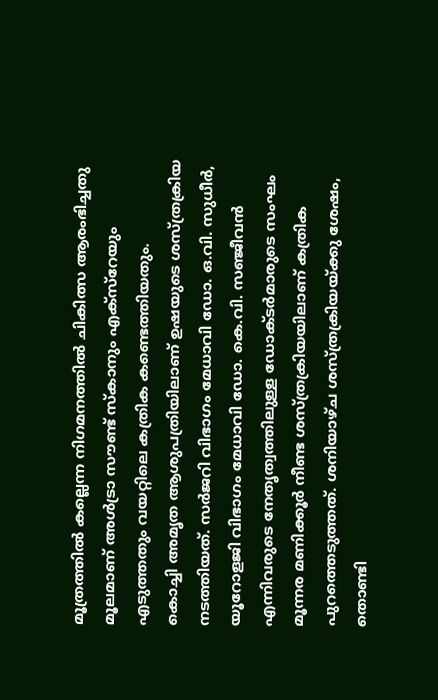മൂത്രത്തിൽ കല്ലെന്ന നിഗമനത്തിൽ ചികിത്സ ആരംഭിച്ചതു മൂലമാണ് അൾട്രാ സൗണ്ട് സ്കാനും എക്സ്റേയും എടുത്തതും വയറ്റിലെ കത്രിക കണ്ടെത്തിയതും.
കൊച്ചി അമൃത ആശുപത്രിയിലാണ് ഉഷയുടെ ശസ്ത്രക്രിയ നടത്തിയത്. സർജറി വിഭാഗം മേധാവി ഡോ. ഒ.വി. സുധീർ, യൂറോളജി വിഭാഗം മേധാവി ഡോ. കെ.വി. സഞ്ജീവൻ എന്നിവരുടെ നേതൃത്വത്തിലുള്ള ഡോക്ടർമാരുടെ സംഘം മൂന്നര മണിക്കൂർ നീണ്ട ശസ്ത്രക്രിയയിലാണ് കത്രിക പുറത്തെടുത്തത്. ശനിയാഴ്ച ശസ്ത്രക്രിയയ്ക്കു ശേഷം, തൊണ്ടി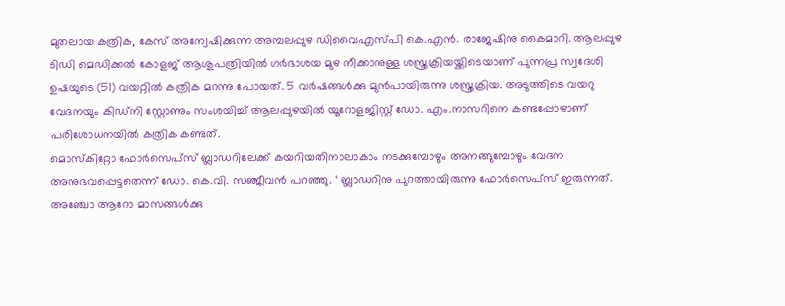മുതലായ കത്രിക, കേസ് അന്വേഷിക്കുന്ന അമ്പലപ്പുഴ ഡിവൈഎസ്പി കെ.എൻ. രാജേഷിനു കൈമാറി. ആലപ്പുഴ ടിഡി മെഡിക്കൽ കോളജ് ആശുപത്രിയിൽ ഗർഭാശയ മുഴ നീക്കാനുള്ള ശസ്ത്രക്രിയയ്ക്കിടെയാണ് പുന്നപ്ര സ്വദേശി ഉഷയുടെ (51) വയറ്റിൽ കത്രിക മറന്നു പോയത്. 5 വർഷങ്ങൾക്കു മുൻപായിരുന്നു ശസ്ത്രക്രിയ. അടുത്തിടെ വയറു വേദനയും കിഡ്നി സ്റ്റോണും സംശയിച്ച് ആലപ്പുഴയിൽ യൂറോളജിസ്റ്റ് ഡോ. എം.നാസറിനെ കണ്ടപ്പോഴാണ് പരിശോധനയിൽ കത്രിക കണ്ടത്.
മൊസ്കിറ്റോ ഫോർസെപ്സ് ബ്ലാഡറിലേക്ക് കയറിയതിനാലാകാം നടക്കുമ്പോഴും അനങ്ങുമ്പോഴും വേദന അനുഭവപ്പെട്ടതെന്ന് ഡോ. കെ.വി. സഞ്ജീവൻ പറഞ്ഞു. ‘ ബ്ലാഡറിനു പുറത്തായിരുന്നു ഫോർസെപ്സ് ഇരുന്നത്. അഞ്ചോ ആറോ മാസങ്ങൾക്കു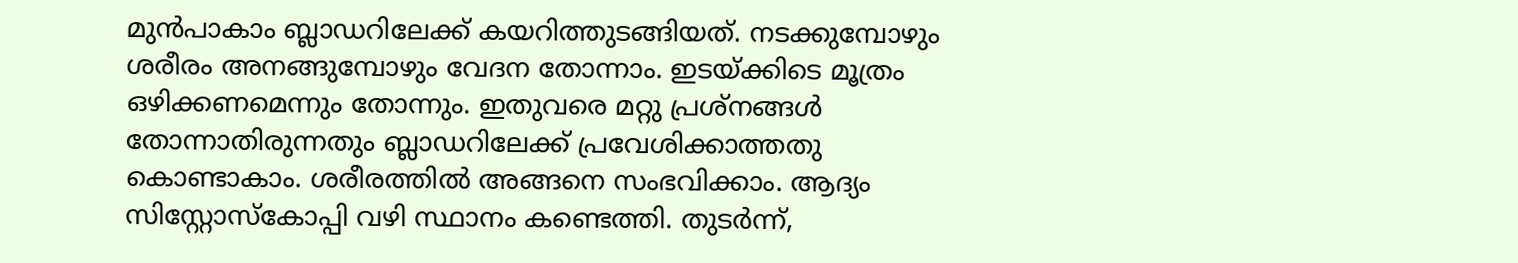മുൻപാകാം ബ്ലാഡറിലേക്ക് കയറിത്തുടങ്ങിയത്. നടക്കുമ്പോഴും ശരീരം അനങ്ങുമ്പോഴും വേദന തോന്നാം. ഇടയ്ക്കിടെ മൂത്രം ഒഴിക്കണമെന്നും തോന്നും. ഇതുവരെ മറ്റു പ്രശ്നങ്ങൾ തോന്നാതിരുന്നതും ബ്ലാഡറിലേക്ക് പ്രവേശിക്കാത്തതു കൊണ്ടാകാം. ശരീരത്തിൽ അങ്ങനെ സംഭവിക്കാം. ആദ്യം സിസ്റ്റോസ്കോപ്പി വഴി സ്ഥാനം കണ്ടെത്തി. തുടർന്ന്,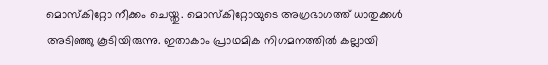മൊസ്കിറ്റോ നീക്കം ചെയ്തു. മൊസ്കിറ്റോയുടെ അഗ്രഭാഗത്ത് ധാതുക്കൾ അടിഞ്ഞു കൂടിയിരുന്നു. ഇതാകാം പ്രാഥമിക നിഗമനത്തിൽ കല്ലായി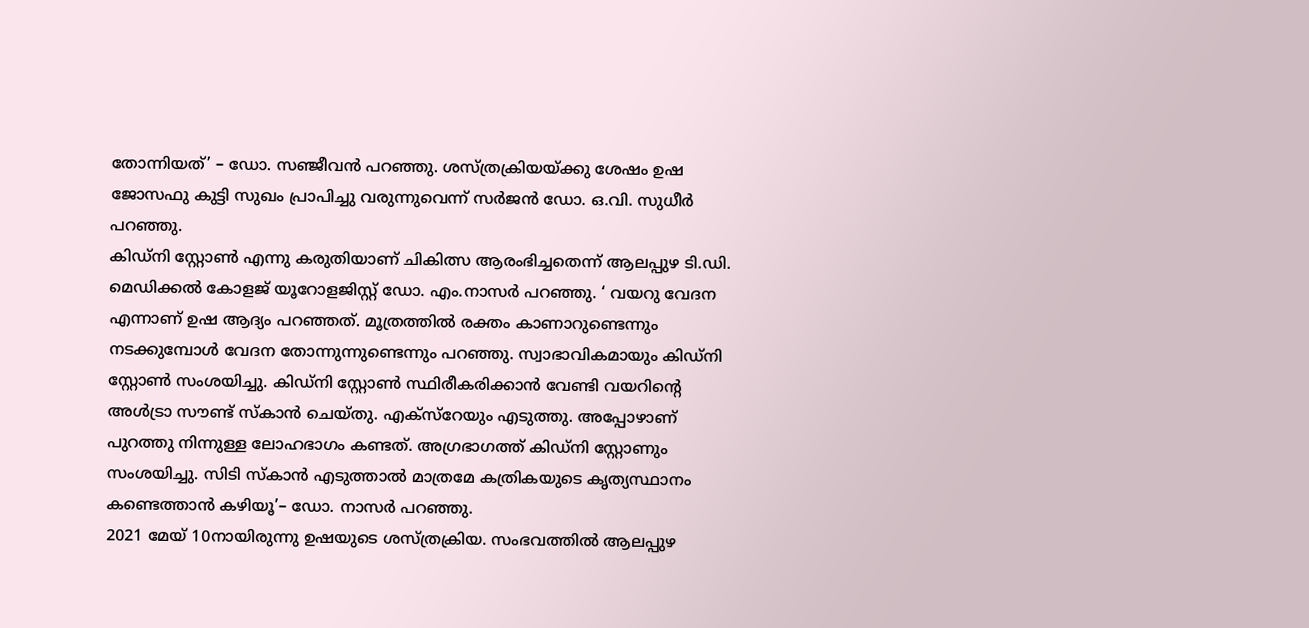തോന്നിയത്’ – ഡോ. സഞ്ജീവൻ പറഞ്ഞു. ശസ്ത്രക്രിയയ്ക്കു ശേഷം ഉഷ ജോസഫു കുട്ടി സുഖം പ്രാപിച്ചു വരുന്നുവെന്ന് സർജൻ ഡോ. ഒ.വി. സുധീർ പറഞ്ഞു.
കിഡ്നി സ്റ്റോൺ എന്നു കരുതിയാണ് ചികിത്സ ആരംഭിച്ചതെന്ന് ആലപ്പുഴ ടി.ഡി. മെഡിക്കൽ കോളജ് യൂറോളജിസ്റ്റ് ഡോ. എം.നാസർ പറഞ്ഞു. ‘ വയറു വേദന എന്നാണ് ഉഷ ആദ്യം പറഞ്ഞത്. മൂത്രത്തിൽ രക്തം കാണാറുണ്ടെന്നും നടക്കുമ്പോൾ വേദന തോന്നുന്നുണ്ടെന്നും പറഞ്ഞു. സ്വാഭാവികമായും കിഡ്നി സ്റ്റോൺ സംശയിച്ചു. കിഡ്നി സ്റ്റോൺ സ്ഥിരീകരിക്കാൻ വേണ്ടി വയറിന്റെ അൾട്രാ സൗണ്ട് സ്കാൻ ചെയ്തു. എക്സ്റേയും എടുത്തു. അപ്പോഴാണ് പുറത്തു നിന്നുള്ള ലോഹഭാഗം കണ്ടത്. അഗ്രഭാഗത്ത് കിഡ്നി സ്റ്റോണും സംശയിച്ചു. സിടി സ്കാൻ എടുത്താൽ മാത്രമേ കത്രികയുടെ കൃത്യസ്ഥാനം കണ്ടെത്താൻ കഴിയൂ’– ഡോ. നാസർ പറഞ്ഞു.
2021 മേയ് 10നായിരുന്നു ഉഷയുടെ ശസ്ത്രക്രിയ. സംഭവത്തിൽ ആലപ്പുഴ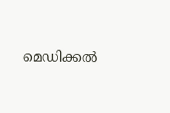മെഡിക്കൽ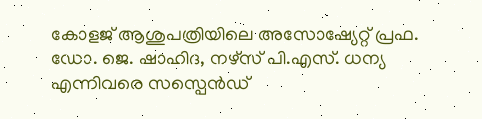കോളജ് ആശുപത്രിയിലെ അസോഷ്യേറ്റ് പ്രഫ. ഡോ. ജെ. ഷാഹിദ, നഴ്സ് പി.എസ്. ധന്യ എന്നിവരെ സസ്പെൻഡ്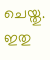ചെയ്തു. ഇതു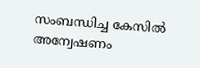സംബന്ധിച്ച കേസിൽ അന്വേഷണം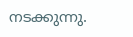നടക്കുന്നു.